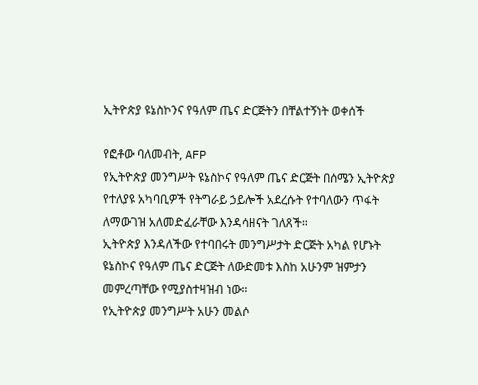ኢትዮጵያ ዩኔስኮንና የዓለም ጤና ድርጅትን በቸልተኝነት ወቀሰች

የፎቶው ባለመብት, AFP
የኢትዮጵያ መንግሥት ዩኔስኮና የዓለም ጤና ድርጅት በሰሜን ኢትዮጵያ የተለያዩ አካባቢዎች የትግራይ ኃይሎች አደረሱት የተባለውን ጥፋት ለማውገዝ አለመድፈራቸው እንዳሳዘናት ገለጸች።
ኢትዮጵያ እንዳለችው የተባበሩት መንግሥታት ድርጅት አካል የሆኑት ዩኔስኮና የዓለም ጤና ድርጅት ለውድመቱ እስከ አሁንም ዝምታን መምረጣቸው የሚያስተዛዝብ ነው።
የኢትዮጵያ መንግሥት አሁን መልሶ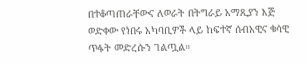በተቆጣጠራቸውና ለወራት በትግራይ አማጺያን እጅ ወድቀው የነበሩ አካባቢዎች ላይ ከፍተኛ ሰብአዊና ቁሳዊ ጥፋት መድረሱን ገልጧል።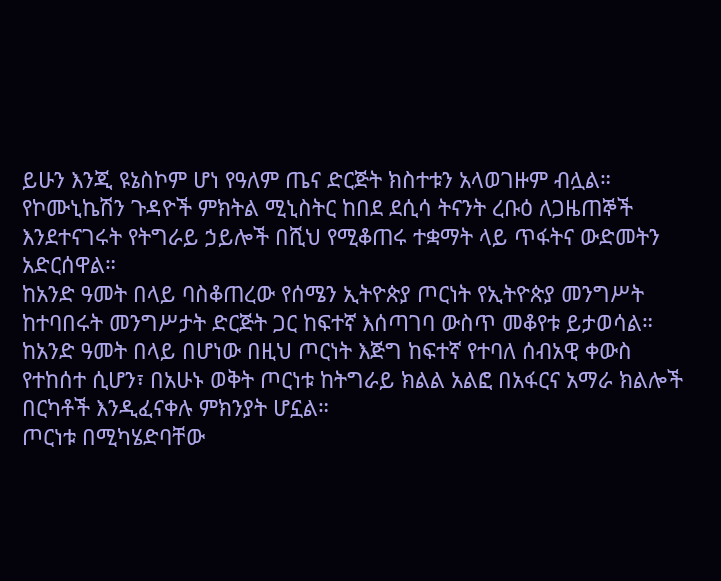ይሁን እንጂ ዩኔስኮም ሆነ የዓለም ጤና ድርጅት ክስተቱን አላወገዙም ብሏል።
የኮሙኒኬሽን ጉዳዮች ምክትል ሚኒስትር ከበደ ደሲሳ ትናንት ረቡዕ ለጋዜጠኞች እንደተናገሩት የትግራይ ኃይሎች በሺህ የሚቆጠሩ ተቋማት ላይ ጥፋትና ውድመትን አድርሰዋል።
ከአንድ ዓመት በላይ ባስቆጠረው የሰሜን ኢትዮጵያ ጦርነት የኢትዮጵያ መንግሥት ከተባበሩት መንግሥታት ድርጅት ጋር ከፍተኛ እሰጣገባ ውስጥ መቆየቱ ይታወሳል።
ከአንድ ዓመት በላይ በሆነው በዚህ ጦርነት እጅግ ከፍተኛ የተባለ ሰብአዊ ቀውስ የተከሰተ ሲሆን፣ በአሁኑ ወቅት ጦርነቱ ከትግራይ ክልል አልፎ በአፋርና አማራ ክልሎች በርካቶች እንዲፈናቀሉ ምክንያት ሆኗል።
ጦርነቱ በሚካሄድባቸው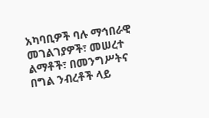አካባቢዎች ባሉ ማኅበራዊ መገልገያዎች፣ መሠረተ ልማቶች፣ በመንግሥትና በግል ንብረቶች ላይ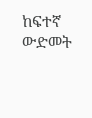ከፍተኛ ውድመት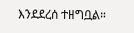እንደደረሰ ተዘግቧል።